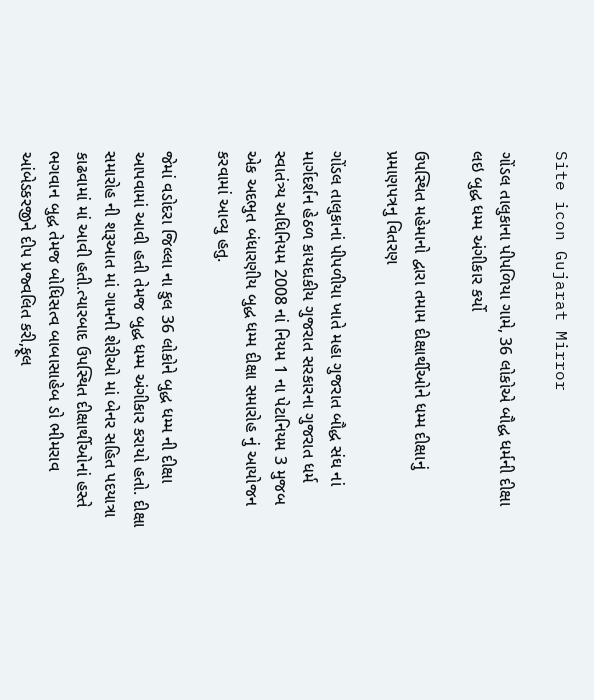Site icon Gujarat Mirror

ગોંડલ તાલુકાના પીપળિયા ગામે, 36 લોકોએ બૌદ્ધ ધર્મની દીક્ષા લઇ બુદ્ધ ધમ્મ અંગીકાર કર્યો

ઉપસ્થિત મહેમાનો દ્વારા તમામ દીક્ષાર્થીઓને ધમ્મ દીક્ષાનું પ્રમાણપત્રનુ વિતરણ

ગોંડલ તાલુકાનાં પીપળીયા ખાતે મહા ગુજરાત બૌદ્ધ સંઘ નાં માર્ગદર્શન હેઠળ કાયદાકીય ગુજરાત સરકારના ગુજરાત ધર્મ સ્વાતંત્ર્ય અધિનિયમ 2008 નાં નિયમ 1 ના પેટાનિયમ 3 મુજબ એક અદભુત બંધારણીય બુદ્ધ ધમ્મ દીક્ષા સમારોહ નું આયોજન કરવામાં આવ્યુ હતુ.

જેમાં વડોદરા જિલ્લા ના કુલ 36 લોકોને બુદ્ધ ધમ્મ ની દીક્ષા આપવામાં આવી હતી તેમજ બુદ્ધ ધમ્મ અંગીકાર કરાયો હતો. દીક્ષા સમારોહ ની શરૂઆત માં ગામની શેરીઓ માં બેનર સહિત પદયાત્રા કાઢવામાં માં આવી હતી.ત્યારબાદ ઉપસ્થિત દીક્ષાર્થીઓનાં હસ્તે ભગવાન બુદ્ધ તેમજ બોધિસત્વ બાબાસાહેબ ડો ભીમરાવ આંબેડકરજીને દીપ પ્રજ્વલિત કરી,ફૂલ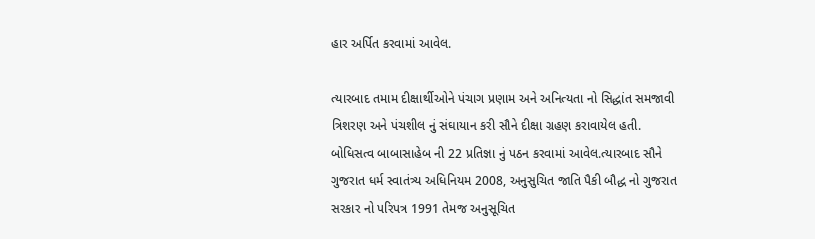હાર અર્પિત કરવામાં આવેલ.

ત્યારબાદ તમામ દીક્ષાર્થીઓને પંચાગ પ્રણામ અને અનિત્યતા નો સિદ્ધાંત સમજાવી ત્રિશરણ અને પંચશીલ નું સંઘાયાન કરી સૌને દીક્ષા ગ્રહણ કરાવાયેલ હતી. બોધિસત્વ બાબાસાહેબ ની 22 પ્રતિજ્ઞા નું પઠન કરવામાં આવેલ.ત્યારબાદ સૌને ગુજરાત ધર્મ સ્વાતંત્ર્ય અધિનિયમ 2008, અનુસુચિત જાતિ પૈકી બૌદ્ધ નો ગુજરાત સરકાર નો પરિપત્ર 1991 તેમજ અનુસૂચિત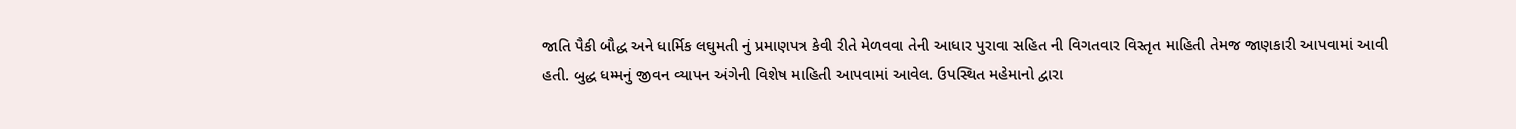જાતિ પૈકી બૌદ્ધ અને ધાર્મિક લઘુમતી નું પ્રમાણપત્ર કેવી રીતે મેળવવા તેની આધાર પુરાવા સહિત ની વિગતવાર વિસ્તૃત માહિતી તેમજ જાણકારી આપવામાં આવી હતી. બુદ્ધ ધમ્મનું જીવન વ્યાપન અંગેની વિશેષ માહિતી આપવામાં આવેલ. ઉપસ્થિત મહેમાનો દ્વારા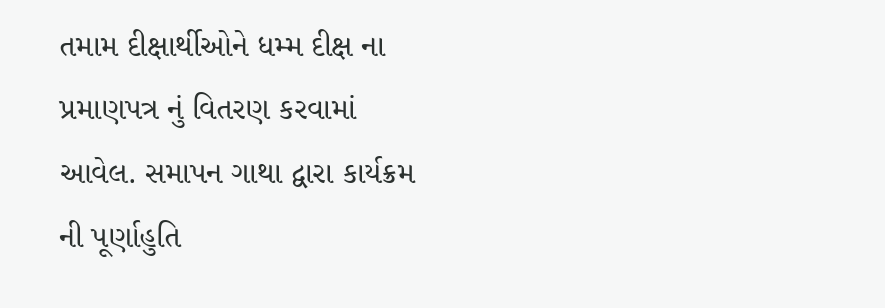તમામ દીક્ષાર્થીઓને ધમ્મ દીક્ષ ના પ્રમાણપત્ર નું વિતરણ કરવામાં આવેલ. સમાપન ગાથા દ્વારા કાર્યક્રમ ની પૂર્ણાહુતિ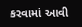કરવામાં આવી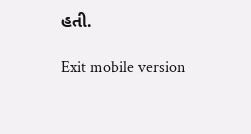હતી.

Exit mobile version